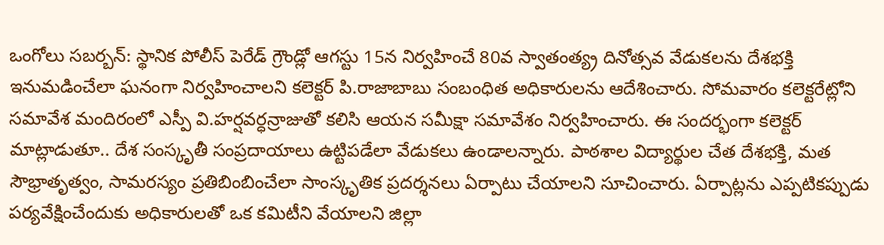ఒంగోలు సబర్బన్: స్థానిక పోలీస్ పెరేడ్ గ్రౌండ్లో ఆగస్టు 15న నిర్వహించే 80వ స్వాతంత్య్ర దినోత్సవ వేడుకలను దేశభక్తి ఇనుమడించేలా ఘనంగా నిర్వహించాలని కలెక్టర్ పి.రాజాబాబు సంబంధిత అధికారులను ఆదేశించారు. సోమవారం కలెక్టరేట్లోని సమావేశ మందిరంలో ఎస్పీ వి.హర్షవర్ధన్రాజుతో కలిసి ఆయన సమీక్షా సమావేశం నిర్వహించారు. ఈ సందర్భంగా కలెక్టర్ మాట్లాడుతూ.. దేశ సంస్కృతీ సంప్రదాయాలు ఉట్టిపడేలా వేడుకలు ఉండాలన్నారు. పాఠశాల విద్యార్థుల చేత దేశభక్తి, మత సౌభ్రాతృత్వం, సామరస్యం ప్రతిబింబించేలా సాంస్కృతిక ప్రదర్శనలు ఏర్పాటు చేయాలని సూచించారు. ఏర్పాట్లను ఎప్పటికప్పుడు పర్యవేక్షించేందుకు అధికారులతో ఒక కమిటీని వేయాలని జిల్లా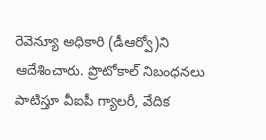రెవెన్యూ అధికారి (డీఆర్వో)ని ఆదేశించారు. ప్రొటోకాల్ నిబంధనలు పాటిస్తూ వీఐపీ గ్యాలరీ, వేదిక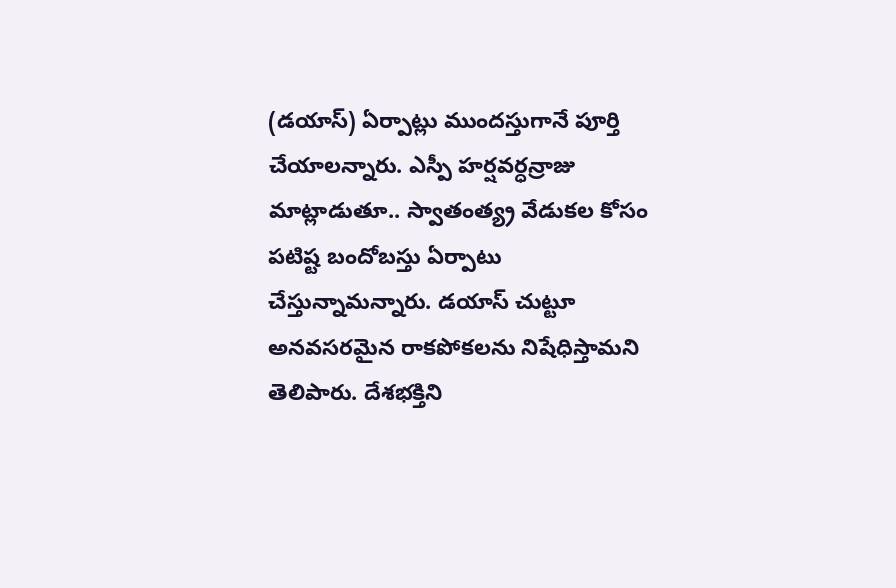(డయాస్) ఏర్పాట్లు ముందస్తుగానే పూర్తి చేయాలన్నారు. ఎస్పీ హర్షవర్ధన్రాజు మాట్లాడుతూ.. స్వాతంత్య్ర వేడుకల కోసం పటిష్ట బందోబస్తు ఏర్పాటు చేస్తున్నామన్నారు. డయాస్ చుట్టూ అనవసరమైన రాకపోకలను నిషేధిస్తామని తెలిపారు. దేశభక్తిని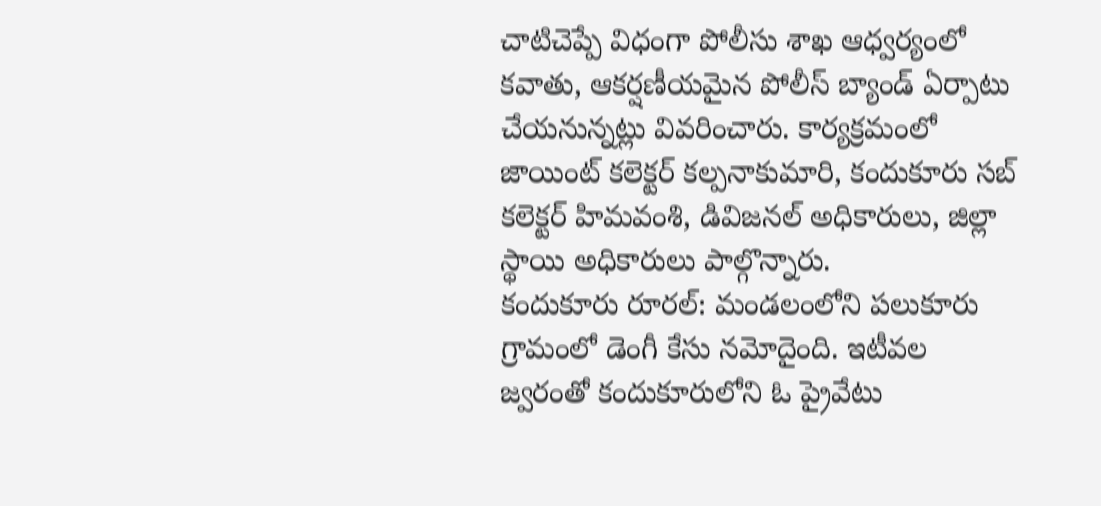చాటిచెప్పే విధంగా పోలీసు శాఖ ఆధ్వర్యంలో కవాతు, ఆకర్షణీయమైన పోలీస్ బ్యాండ్ ఏర్పాటు చేయనున్నట్లు వివరించారు. కార్యక్రమంలో జాయింట్ కలెక్టర్ కల్పనాకుమారి, కందుకూరు సబ్ కలెక్టర్ హిమవంశి, డివిజనల్ అధికారులు, జిల్లా స్థాయి అధికారులు పాల్గొన్నారు.
కందుకూరు రూరల్: మండలంలోని పలుకూరు గ్రామంలో డెంగీ కేసు నమోదైంది. ఇటీవల జ్వరంతో కందుకూరులోని ఓ ప్రైవేటు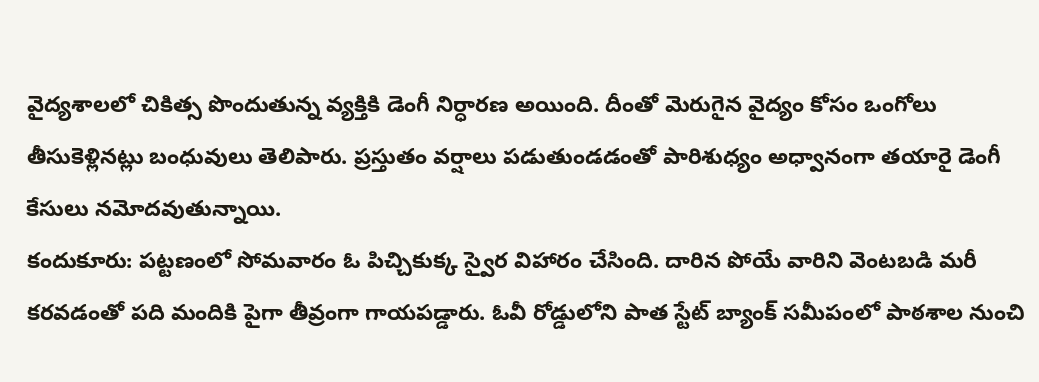వైద్యశాలలో చికిత్స పొందుతున్న వ్యక్తికి డెంగీ నిర్ధారణ అయింది. దీంతో మెరుగైన వైద్యం కోసం ఒంగోలు తీసుకెళ్లినట్లు బంధువులు తెలిపారు. ప్రస్తుతం వర్షాలు పడుతుండడంతో పారిశుధ్యం అధ్వానంగా తయారై డెంగీ కేసులు నమోదవుతున్నాయి.
కందుకూరు: పట్టణంలో సోమవారం ఓ పిచ్చికుక్క స్వైర విహారం చేసింది. దారిన పోయే వారిని వెంటబడి మరీ కరవడంతో పది మందికి పైగా తీవ్రంగా గాయపడ్డారు. ఓవీ రోడ్డులోని పాత స్టేట్ బ్యాంక్ సమీపంలో పాఠశాల నుంచి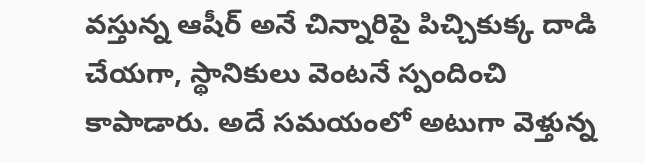వస్తున్న ఆషీర్ అనే చిన్నారిపై పిచ్చికుక్క దాడి చేయగా, స్థానికులు వెంటనే స్పందించి కాపాడారు. అదే సమయంలో అటుగా వెళ్తున్న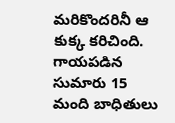మరికొందరినీ ఆ కుక్క కరిచింది. గాయపడిన సుమారు 15 మంది బాధితులు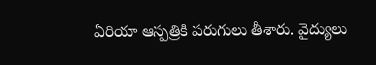ఏరియా ఆస్పత్రికి పరుగులు తీశారు. వైద్యులు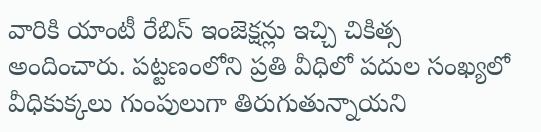వారికి యాంటీ రేబిస్ ఇంజెక్షన్లు ఇచ్చి చికిత్స అందించారు. పట్టణంలోని ప్రతి వీధిలో పదుల సంఖ్యలో వీధికుక్కలు గుంపులుగా తిరుగుతున్నాయని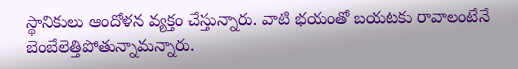స్థానికులు ఆందోళన వ్యక్తం చేస్తున్నారు. వాటి భయంతో బయటకు రావాలంటేనే బెంబేలెత్తిపోతున్నామన్నారు.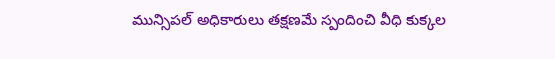మున్సిపల్ అధికారులు తక్షణమే స్పందించి వీధి కుక్కల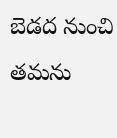బెడద నుంచి తమను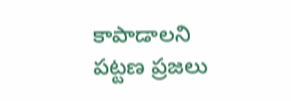కాపాడాలని పట్టణ ప్రజలు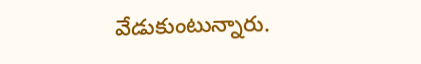వేడుకుంటున్నారు.